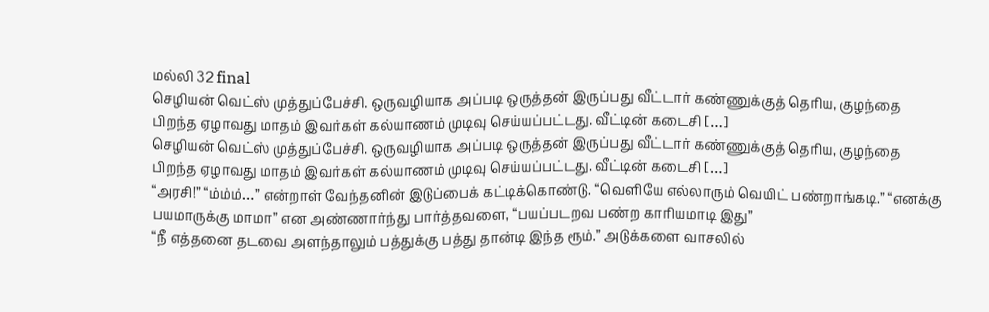மல்லி 32 final
செழியன் வெட்ஸ் முத்துப்பேச்சி. ஒருவழியாக அப்படி ஒருத்தன் இருப்பது வீட்டார் கண்ணுக்குத் தெரிய, குழந்தை பிறந்த ஏழாவது மாதம் இவர்கள் கல்யாணம் முடிவு செய்யப்பட்டது. வீட்டின் கடைசி […]
செழியன் வெட்ஸ் முத்துப்பேச்சி. ஒருவழியாக அப்படி ஒருத்தன் இருப்பது வீட்டார் கண்ணுக்குத் தெரிய, குழந்தை பிறந்த ஏழாவது மாதம் இவர்கள் கல்யாணம் முடிவு செய்யப்பட்டது. வீட்டின் கடைசி […]
“அரசி!” “ம்ம்ம்…” என்றாள் வேந்தனின் இடுப்பைக் கட்டிக்கொண்டு. “வெளியே எல்லாரும் வெயிட் பண்றாங்கடி.” “எனக்கு பயமாருக்கு மாமா” என அண்ணார்ந்து பார்த்தவளை, “பயப்படறவ பண்ற காரியமாடி இது”
“நீ எத்தனை தடவை அளந்தாலும் பத்துக்கு பத்து தான்டி இந்த ரூம்.” அடுக்களை வாசலில்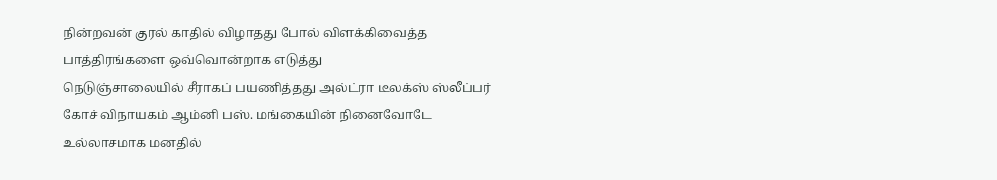நின்றவன் குரல் காதில் விழாதது போல் விளக்கிவைத்த பாத்திரங்களை ஒவ்வொன்றாக எடுத்து
நெடுஞ்சாலையில் சீராகப் பயணித்தது அல்ட்ரா டீலக்ஸ் ஸ்லீப்பர் கோச் விநாயகம் ஆம்னி பஸ். மங்கையின் நினைவோடே உல்லாசமாக மனதில்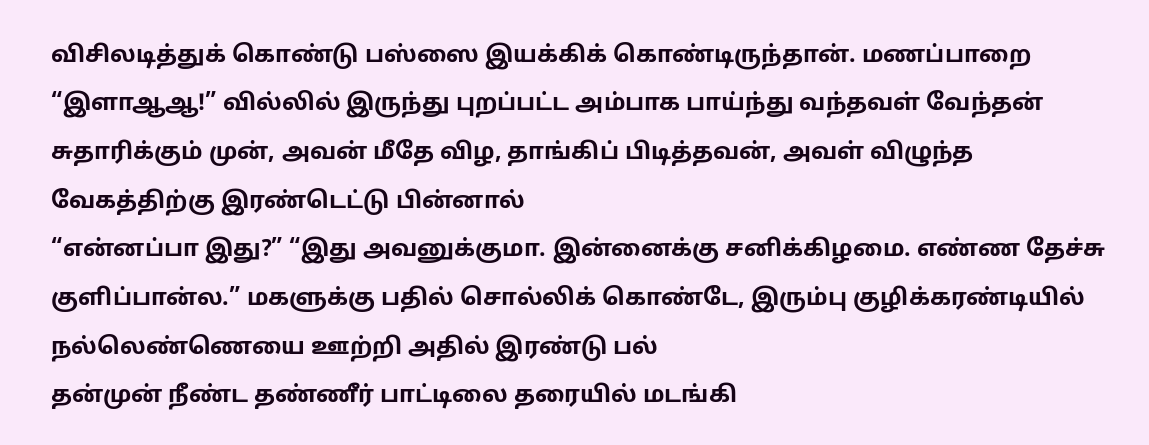விசிலடித்துக் கொண்டு பஸ்ஸை இயக்கிக் கொண்டிருந்தான். மணப்பாறை
“இளாஆஆ!” வில்லில் இருந்து புறப்பட்ட அம்பாக பாய்ந்து வந்தவள் வேந்தன் சுதாரிக்கும் முன், அவன் மீதே விழ, தாங்கிப் பிடித்தவன், அவள் விழுந்த வேகத்திற்கு இரண்டெட்டு பின்னால்
“என்னப்பா இது?” “இது அவனுக்குமா. இன்னைக்கு சனிக்கிழமை. எண்ண தேச்சு குளிப்பான்ல.” மகளுக்கு பதில் சொல்லிக் கொண்டே, இரும்பு குழிக்கரண்டியில் நல்லெண்ணெயை ஊற்றி அதில் இரண்டு பல்
தன்முன் நீண்ட தண்ணீர் பாட்டிலை தரையில் மடங்கி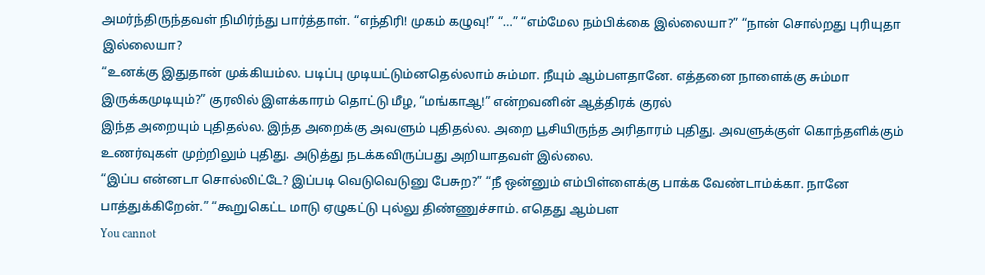அமர்ந்திருந்தவள் நிமிர்ந்து பார்த்தாள். “எந்திரி! முகம் கழுவு!” “…” “எம்மேல நம்பிக்கை இல்லையா?” “நான் சொல்றது புரியுதா இல்லையா?
“உனக்கு இதுதான் முக்கியம்ல. படிப்பு முடியட்டும்னதெல்லாம் சும்மா. நீயும் ஆம்பளதானே. எத்தனை நாளைக்கு சும்மா இருக்கமுடியும்?” குரலில் இளக்காரம் தொட்டு மீழ, “மங்காஆ!” என்றவனின் ஆத்திரக் குரல்
இந்த அறையும் புதிதல்ல. இந்த அறைக்கு அவளும் புதிதல்ல. அறை பூசியிருந்த அரிதாரம் புதிது. அவளுக்குள் கொந்தளிக்கும் உணர்வுகள் முற்றிலும் புதிது. அடுத்து நடக்கவிருப்பது அறியாதவள் இல்லை.
“இப்ப என்னடா சொல்லிட்டே? இப்படி வெடுவெடுனு பேசுற?” “நீ ஒன்னும் எம்பிள்ளைக்கு பாக்க வேண்டாம்க்கா. நானே பாத்துக்கிறேன்.” “கூறுகெட்ட மாடு ஏழுகட்டு புல்லு திண்ணுச்சாம். எதெது ஆம்பள
You cannot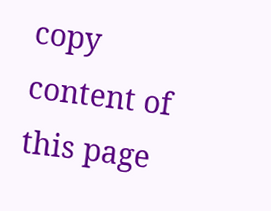copy content of this page